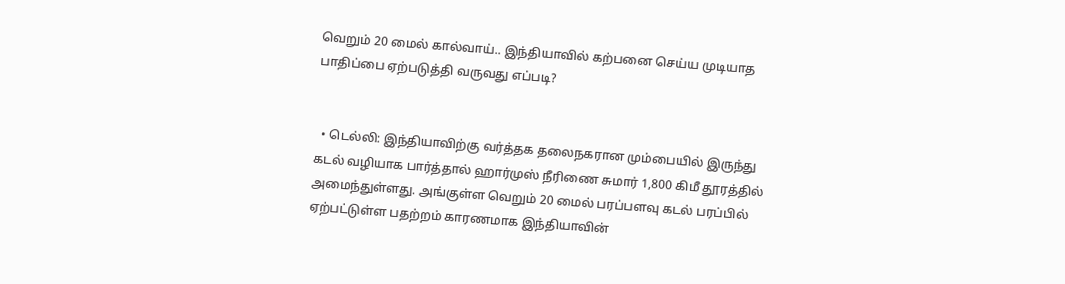வெறும் 20 மைல் கால்வாய்.. இந்தியாவில் கற்பனை செய்ய முடியாத பாதிப்பை ஏற்படுத்தி வருவது எப்படி?


  • டெல்லி: இந்தியாவிற்கு வர்த்தக தலைநகரான மும்பையில் இருந்து கடல் வழியாக பார்த்தால் ஹார்முஸ் நீரிணை சுமார் 1,800 கிமீ தூரத்தில் அமைந்துள்ளது. அங்குள்ள வெறும் 20 மைல் பரப்பளவு கடல் பரப்பில் ஏற்பட்டுள்ள பதற்றம் காரணமாக இந்தியாவின்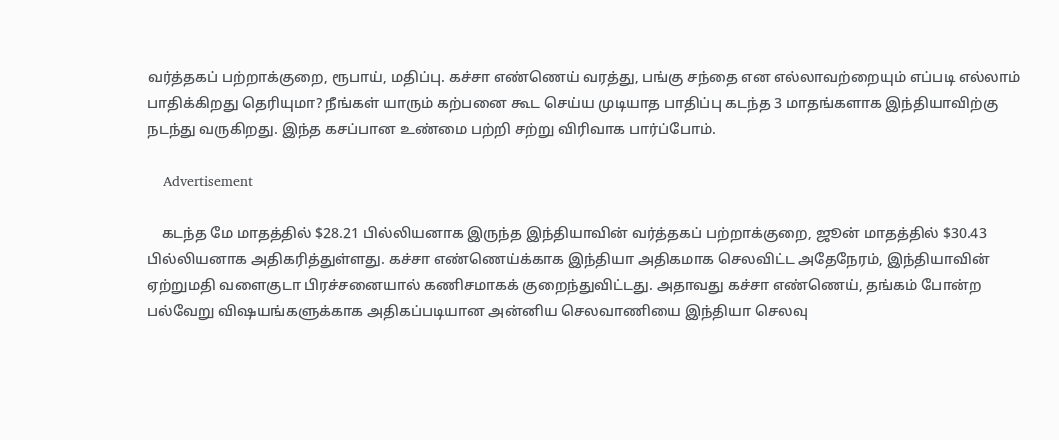வர்த்தகப் பற்றாக்குறை, ரூபாய், மதிப்பு. கச்சா எண்ணெய் வரத்து, பங்கு சந்தை என எல்லாவற்றையும் எப்படி எல்லாம் பாதிக்கிறது தெரியுமா? நீங்கள் யாரும் கற்பனை கூட செய்ய முடியாத பாதிப்பு கடந்த 3 மாதங்களாக இந்தியாவிற்கு நடந்து வருகிறது. இந்த கசப்பான உண்மை பற்றி சற்று விரிவாக பார்ப்போம்.

    Advertisement

    கடந்த மே மாதத்தில் $28.21 பில்லியனாக இருந்த இந்தியாவின் வர்த்தகப் பற்றாக்குறை, ஜூன் மாதத்தில் $30.43 பில்லியனாக அதிகரித்துள்ளது. கச்சா எண்ணெய்க்காக இந்தியா அதிகமாக செலவிட்ட அதேநேரம், இந்தியாவின் ஏற்றுமதி வளைகுடா பிரச்சனையால் கணிசமாகக் குறைந்துவிட்டது. அதாவது கச்சா எண்ணெய், தங்கம் போன்ற பல்வேறு விஷயங்களுக்காக அதிகப்படியான அன்னிய செலவாணியை இந்தியா செலவு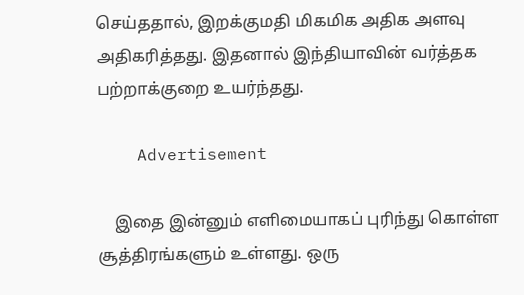செய்ததால், இறக்குமதி மிகமிக அதிக அளவு அதிகரித்தது. இதனால் இந்தியாவின் வர்த்தக பற்றாக்குறை உயர்ந்தது.

    Advertisement

    இதை இன்னும் எளிமையாகப் புரிந்து கொள்ள சூத்திரங்களும் உள்ளது. ஒரு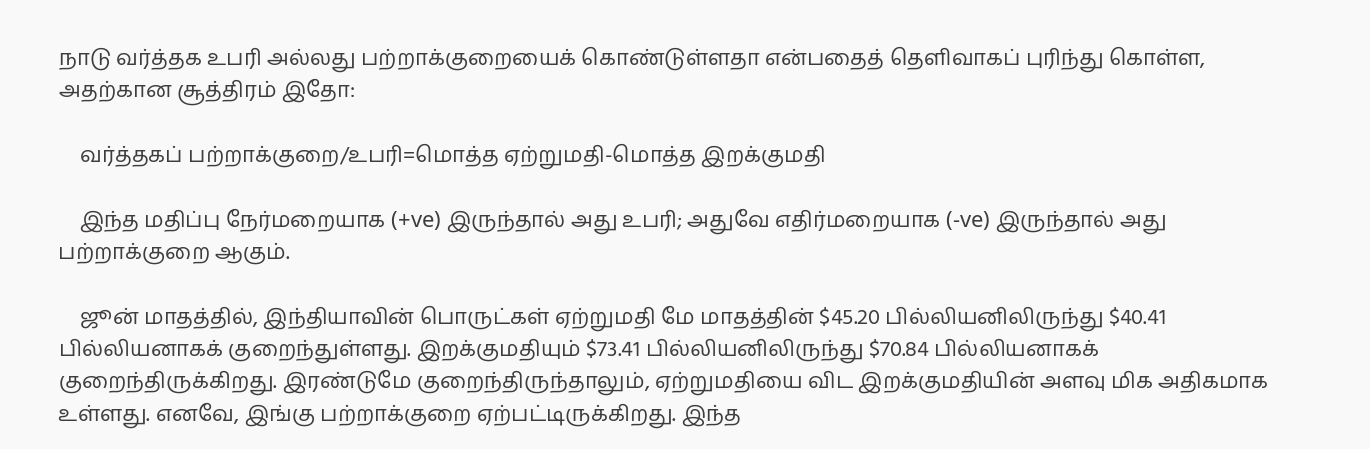நாடு வர்த்தக உபரி அல்லது பற்றாக்குறையைக் கொண்டுள்ளதா என்பதைத் தெளிவாகப் புரிந்து கொள்ள, அதற்கான சூத்திரம் இதோ:

    வர்த்தகப் பற்றாக்குறை/உபரி=மொத்த ஏற்றுமதி-மொத்த இறக்குமதி

    இந்த மதிப்பு நேர்மறையாக (+ve) இருந்தால் அது உபரி; அதுவே எதிர்மறையாக (-ve) இருந்தால் அது பற்றாக்குறை ஆகும்.

    ஜூன் மாதத்தில், இந்தியாவின் பொருட்கள் ஏற்றுமதி மே மாதத்தின் $45.20 பில்லியனிலிருந்து $40.41 பில்லியனாகக் குறைந்துள்ளது. இறக்குமதியும் $73.41 பில்லியனிலிருந்து $70.84 பில்லியனாகக் குறைந்திருக்கிறது. இரண்டுமே குறைந்திருந்தாலும், ஏற்றுமதியை விட இறக்குமதியின் அளவு மிக அதிகமாக உள்ளது. எனவே, இங்கு பற்றாக்குறை ஏற்பட்டிருக்கிறது. இந்த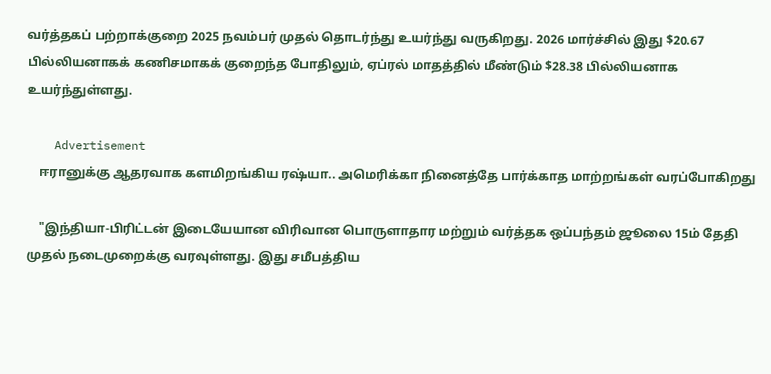வர்த்தகப் பற்றாக்குறை 2025 நவம்பர் முதல் தொடர்ந்து உயர்ந்து வருகிறது. 2026 மார்ச்சில் இது $20.67 பில்லியனாகக் கணிசமாகக் குறைந்த போதிலும், ஏப்ரல் மாதத்தில் மீண்டும் $28.38 பில்லியனாக உயர்ந்துள்ளது.

    Advertisement
    ஈரானுக்கு ஆதரவாக களமிறங்கிய ரஷ்யா.. அமெரிக்கா நினைத்தே பார்க்காத மாற்றங்கள் வரப்போகிறது

    "இந்தியா-பிரிட்டன் இடையேயான விரிவான பொருளாதார மற்றும் வர்த்தக ஒப்பந்தம் ஜூலை 15ம் தேதி முதல் நடைமுறைக்கு வரவுள்ளது. இது சமீபத்திய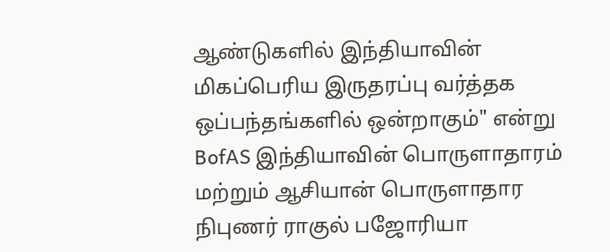ஆண்டுகளில் இந்தியாவின் மிகப்பெரிய இருதரப்பு வர்த்தக ஒப்பந்தங்களில் ஒன்றாகும்" என்று BofAS இந்தியாவின் பொருளாதாரம் மற்றும் ஆசியான் பொருளாதார நிபுணர் ராகுல் பஜோரியா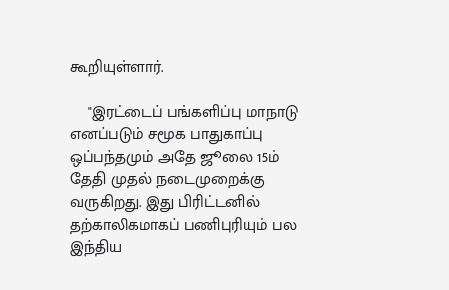கூறியுள்ளார்.

    "இரட்டைப் பங்களிப்பு மாநாடு எனப்படும் சமூக பாதுகாப்பு ஒப்பந்தமும் அதே ஜூலை 15ம் தேதி முதல் நடைமுறைக்கு வருகிறது. இது பிரிட்டனில் தற்காலிகமாகப் பணிபுரியும் பல இந்திய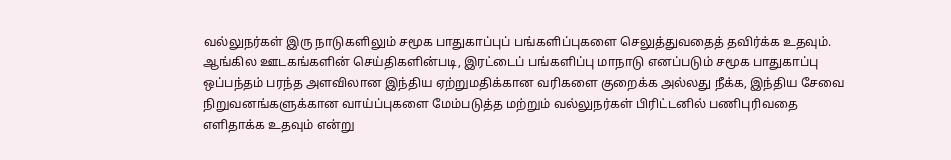வல்லுநர்கள் இரு நாடுகளிலும் சமூக பாதுகாப்புப் பங்களிப்புகளை செலுத்துவதைத் தவிர்க்க உதவும். ஆங்கில ஊடகங்களின் செய்திகளின்படி, இரட்டைப் பங்களிப்பு மாநாடு எனப்படும் சமூக பாதுகாப்பு ஒப்பந்தம் பரந்த அளவிலான இந்திய ஏற்றுமதிக்கான வரிகளை குறைக்க அல்லது நீக்க, இந்திய சேவை நிறுவனங்களுக்கான வாய்ப்புகளை மேம்படுத்த மற்றும் வல்லுநர்கள் பிரிட்டனில் பணிபுரிவதை எளிதாக்க உதவும் என்று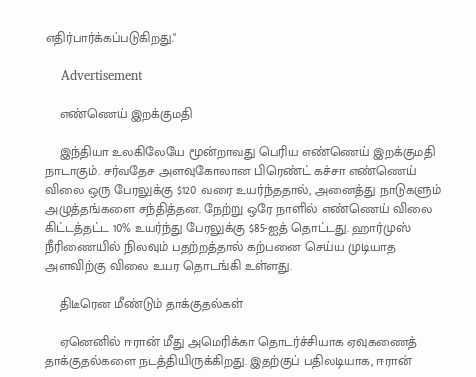எதிர்பார்க்கப்படுகிறது."

    Advertisement

    எண்ணெய் இறக்குமதி

    இந்தியா உலகிலேயே மூன்றாவது பெரிய எண்ணெய் இறக்குமதி நாடாகும். சர்வதேச அளவுகோலான பிரெண்ட் கச்சா எண்ணெய் விலை ஒரு பேரலுக்கு $120 வரை உயர்ந்ததால், அனைத்து நாடுகளும் அழுத்தங்களை சந்தித்தன. நேற்று ஒரே நாளில் எண்ணெய் விலை கிட்டத்தட்ட 10% உயர்ந்து பேரலுக்கு $85-ஐத் தொட்டது. ஹார்முஸ் நீரிணையில் நிலவும் பதற்றத்தால் கற்பனை செய்ய முடியாத அளவிற்கு விலை உயர தொடங்கி உள்ளது.

    திடீரென மீண்டும் தாக்குதல்கள்

    ஏனெனில் ஈரான் மீது அமெரிக்கா தொடர்ச்சியாக ஏவுகணைத் தாக்குதல்களை நடத்தியிருக்கிறது. இதற்குப் பதிலடியாக, ஈரான்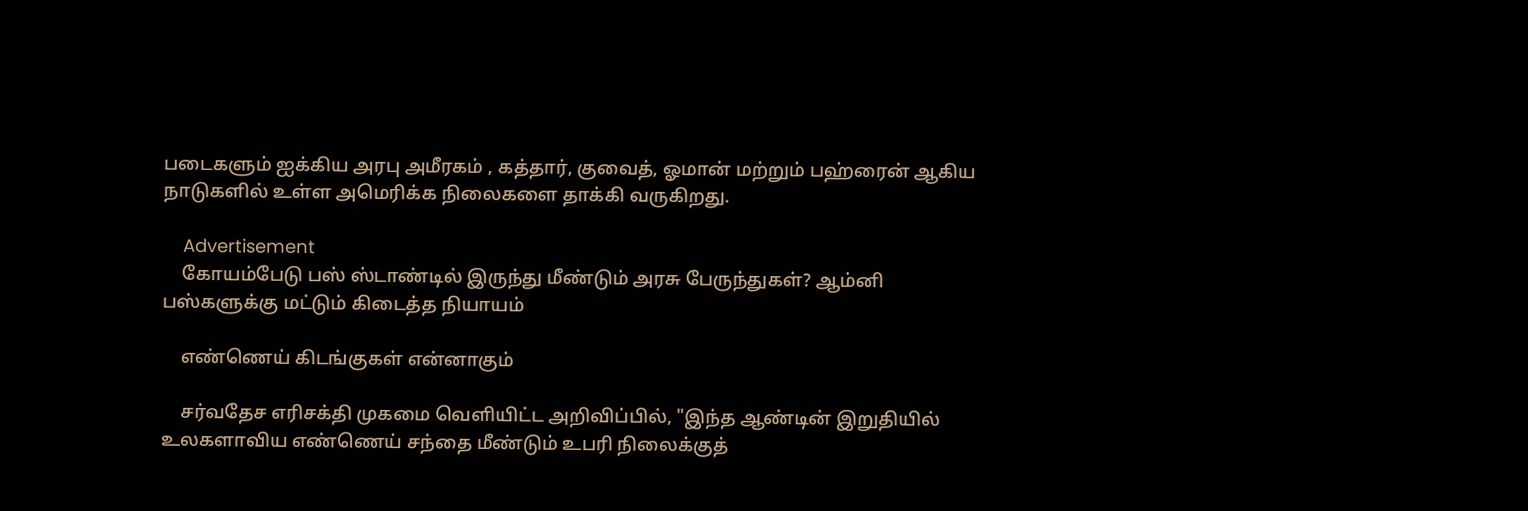படைகளும் ஐக்கிய அரபு அமீரகம் , கத்தார், குவைத், ஓமான் மற்றும் பஹ்ரைன் ஆகிய நாடுகளில் உள்ள அமெரிக்க நிலைகளை தாக்கி வருகிறது.

    Advertisement
    கோயம்பேடு பஸ் ஸ்டாண்டில் இருந்து மீண்டும் அரசு பேருந்துகள்? ஆம்னி பஸ்களுக்கு மட்டும் கிடைத்த நியாயம்

    எண்ணெய் கிடங்குகள் என்னாகும்

    சர்வதேச எரிசக்தி முகமை வெளியிட்ட அறிவிப்பில், "இந்த ஆண்டின் இறுதியில் உலகளாவிய எண்ணெய் சந்தை மீண்டும் உபரி நிலைக்குத்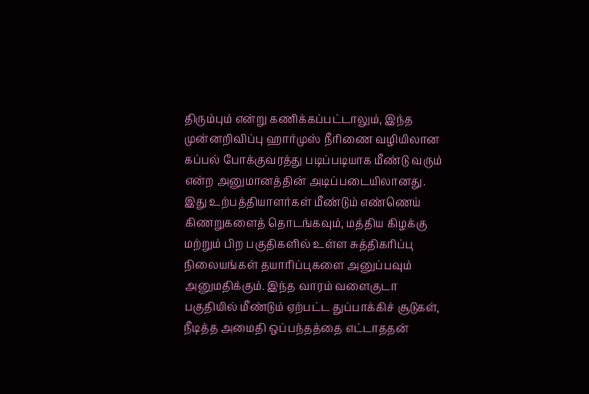திரும்பும் என்று கணிக்கப்பட்டாலும், இந்த முன்னறிவிப்பு ஹார்முஸ் நீரிணை வழியிலான கப்பல் போக்குவரத்து படிப்படியாக மீண்டு வரும் என்ற அனுமானத்தின் அடிப்படையிலானது. இது உற்பத்தியாளர்கள் மீண்டும் எண்ணெய் கிணறுகளைத் தொடங்கவும், மத்திய கிழக்கு மற்றும் பிற பகுதிகளில் உள்ள சுத்திகரிப்பு நிலையங்கள் தயாரிப்புகளை அனுப்பவும் அனுமதிக்கும். இந்த வாரம் வளைகுடா பகுதியில் மீண்டும் ஏற்பட்ட துப்பாக்கிச் சூடுகள், நீடித்த அமைதி ஒப்பந்தத்தை எட்டாததன்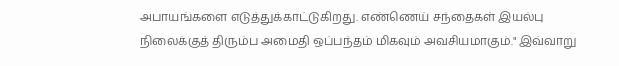அபாயங்களை எடுத்துக்காட்டுகிறது. எண்ணெய் சந்தைகள் இயல்பு நிலைக்குத் திரும்ப அமைதி ஒப்பந்தம் மிகவும் அவசியமாகும்." இவ்வாறு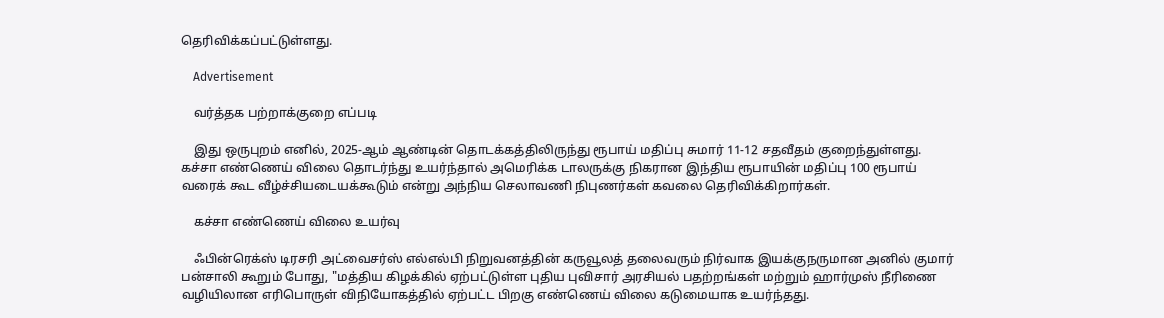தெரிவிக்கப்பட்டுள்ளது.

    Advertisement

    வர்த்தக பற்றாக்குறை எப்படி

    இது ஒருபுறம் எனில், 2025-ஆம் ஆண்டின் தொடக்கத்திலிருந்து ரூபாய் மதிப்பு சுமார் 11-12 சதவீதம் குறைந்துள்ளது. கச்சா எண்ணெய் விலை தொடர்ந்து உயர்ந்தால் அமெரிக்க டாலருக்கு நிகரான இந்திய ரூபாயின் மதிப்பு 100 ரூபாய் வரைக் கூட வீழ்ச்சியடையக்கூடும் என்று அந்நிய செலாவணி நிபுணர்கள் கவலை தெரிவிக்கிறார்கள்.

    கச்சா எண்ணெய் விலை உயர்வு

    ஃபின்ரெக்ஸ் டிரசரி அட்வைசர்ஸ் எல்எல்பி நிறுவனத்தின் கருவூலத் தலைவரும் நிர்வாக இயக்குநருமான அனில் குமார் பன்சாலி கூறும் போது, "மத்திய கிழக்கில் ஏற்பட்டுள்ள புதிய புவிசார் அரசியல் பதற்றங்கள் மற்றும் ஹார்முஸ் நீரிணை வழியிலான எரிபொருள் விநியோகத்தில் ஏற்பட்ட பிறகு எண்ணெய் விலை கடுமையாக உயர்ந்தது.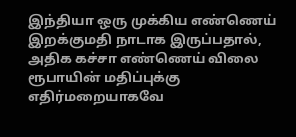இந்தியா ஒரு முக்கிய எண்ணெய் இறக்குமதி நாடாக இருப்பதால், அதிக கச்சா எண்ணெய் விலை ரூபாயின் மதிப்புக்கு எதிர்மறையாகவே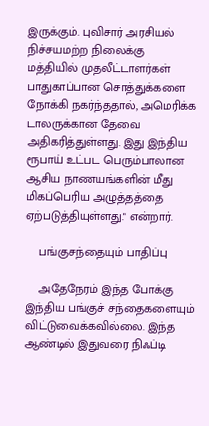இருக்கும். புவிசார் அரசியல் நிச்சயமற்ற நிலைக்கு மத்தியில் முதலீட்டாளர்கள் பாதுகாப்பான சொத்துக்களை நோக்கி நகர்ந்ததால், அமெரிக்க டாலருக்கான தேவை அதிகரித்துள்ளது. இது இந்திய ரூபாய் உட்பட பெரும்பாலான ஆசிய நாணயங்களின் மீது மிகப்பெரிய அழுத்தத்தை ஏற்படுத்தியுள்ளது." என்றார்.

    பங்குசந்தையும் பாதிப்பு

    அதேநேரம் இந்த போக்கு இந்திய பங்குச் சந்தைகளையும் விட்டுவைக்கவில்லை. இந்த ஆண்டில் இதுவரை நிஃப்டி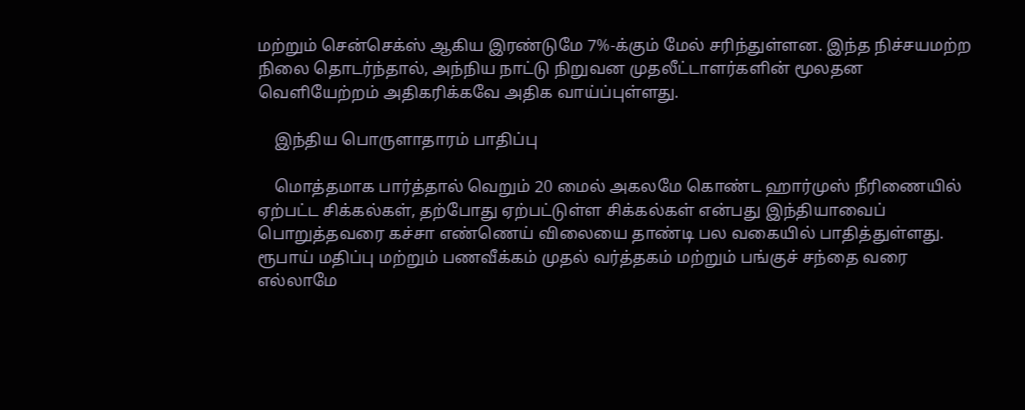மற்றும் சென்செக்ஸ் ஆகிய இரண்டுமே 7%-க்கும் மேல் சரிந்துள்ளன. இந்த நிச்சயமற்ற நிலை தொடர்ந்தால், அந்நிய நாட்டு நிறுவன முதலீட்டாளர்களின் மூலதன வெளியேற்றம் அதிகரிக்கவே அதிக வாய்ப்புள்ளது.

    இந்திய பொருளாதாரம் பாதிப்பு

    மொத்தமாக பார்த்தால் வெறும் 20 மைல் அகலமே கொண்ட ஹார்முஸ் நீரிணையில் ஏற்பட்ட சிக்கல்கள், தற்போது ஏற்பட்டுள்ள சிக்கல்கள் என்பது இந்தியாவைப் பொறுத்தவரை கச்சா எண்ணெய் விலையை தாண்டி பல வகையில் பாதித்துள்ளது. ரூபாய் மதிப்பு மற்றும் பணவீக்கம் முதல் வர்த்தகம் மற்றும் பங்குச் சந்தை வரை எல்லாமே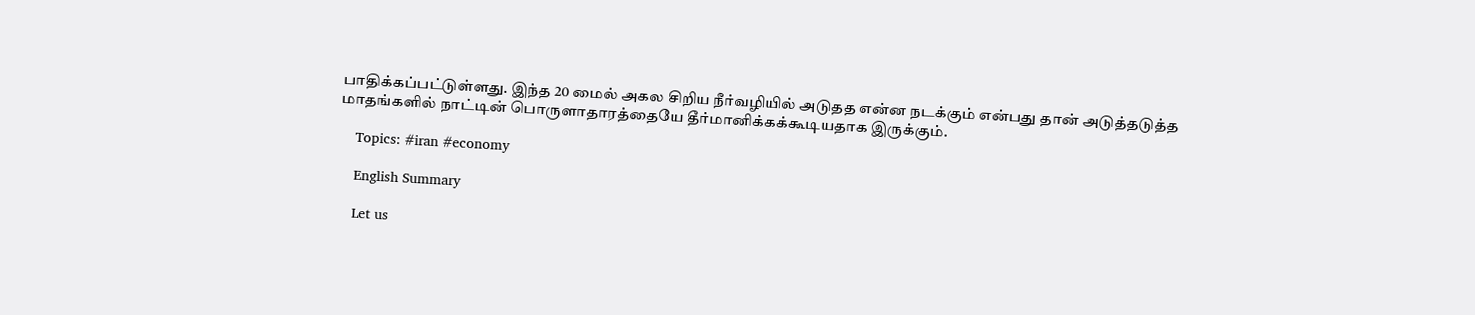பாதிக்கப்பட்டுள்ளது. இந்த 20 மைல் அகல சிறிய நீர்வழியில் அடுதத என்ன நடக்கும் என்பது தான் அடுத்தடுத்த மாதங்களில் நாட்டின் பொருளாதாரத்தையே தீர்மானிக்கக்கூடியதாக இருக்கும்.

    Topics: #iran #economy

    English Summary

    Let us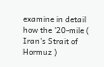examine in detail how the '20-mile ( Iran's Strait of Hormuz )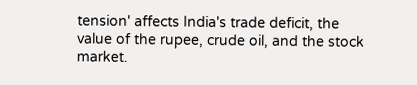tension' affects India's trade deficit, the value of the rupee, crude oil, and the stock market.